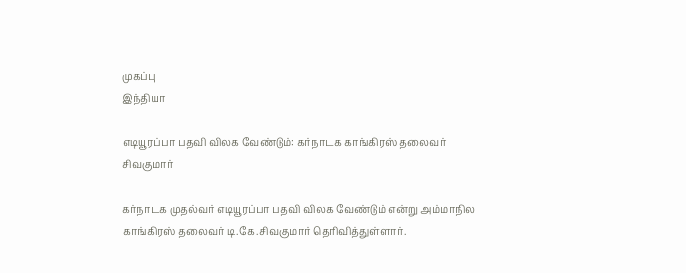முகப்பு
இந்தியா

எடியூரப்பா பதவி விலக வேண்டும்: கர்நாடக காங்கிரஸ் தலைவர் சிவகுமார்

கர்நாடக முதல்வர் எடியூரப்பா பதவி விலக வேண்டும் என்று அம்மாநில காங்கிரஸ் தலைவர் டி.கே.சிவகுமார் தெரிவித்துள்ளார்.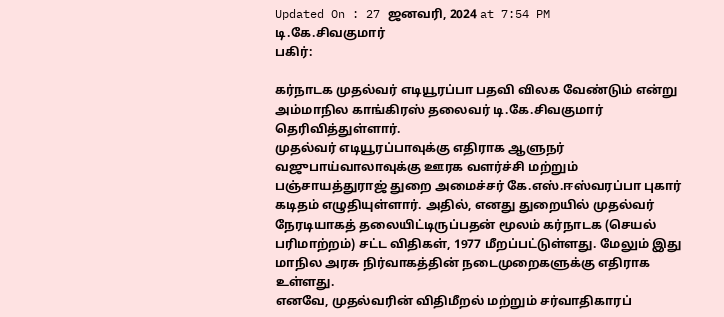Updated On : 27 ஜனவரி, 2024 at 7:54 PM
டி.கே.சிவகுமார்
பகிர்:

கர்நாடக முதல்வர் எடியூரப்பா பதவி விலக வேண்டும் என்று அம்மாநில காங்கிரஸ் தலைவர் டி.கே.சிவகுமார் தெரிவித்துள்ளார்.
முதல்வர் எடியூரப்பாவுக்கு எதிராக ஆளுநர் வஜுபாய்வாலாவுக்கு ஊரக வளர்ச்சி மற்றும் பஞ்சாயத்துராஜ் துறை அமைச்சர் கே.எஸ்.ஈஸ்வரப்பா புகார் கடிதம் எழுதியுள்ளார். அதில், எனது துறையில் முதல்வர் நேரடியாகத் தலையிட்டிருப்பதன் மூலம் கர்நாடக (செயல் பரிமாற்றம்) சட்ட விதிகள், 1977 மீறப்பட்டுள்ளது. மேலும் இது மாநில அரசு நிர்வாகத்தின் நடைமுறைகளுக்கு எதிராக உள்ளது.
எனவே, முதல்வரின் விதிமீறல் மற்றும் சர்வாதிகாரப்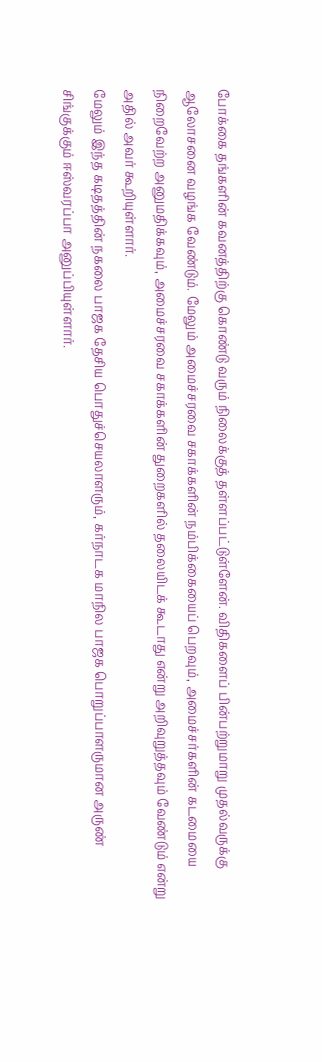போக்கை தங்களின் கவனத்திற்கு கொண்டு வரும் நிலைக்குத் தள்ளப்பட்டுள்ளேன். விதிகளைப் பின்பற்றுமாறு முதல்வருக்கு ஆலோசனை வழங்க வேண்டும். மேலும் அமைச்சரவை சகாக்களின் நம்பிக்கையைப் பெறவும், அமைச்சர்களின் கடமையை நிறைவேற்ற அனுமதிக்கவும், அமைச்சரவை சகாக்களின் துறைகளில் தலையிடக் கூடாது என்று அறிவுறுத்தவும் வேண்டும் என்று அதில் அவர் கூறியுள்ளார்.
மேலும் இந்த கடிதத்தின் நகலை பாஜக தேசிய பொதுச்செயலாளரும், கர்நாடக மாநில பாஜக பொறுப்பாளருமான அருண் சிங்குக்கும் ஈஸ்வரப்பா அனுப்பியுள்ளார்.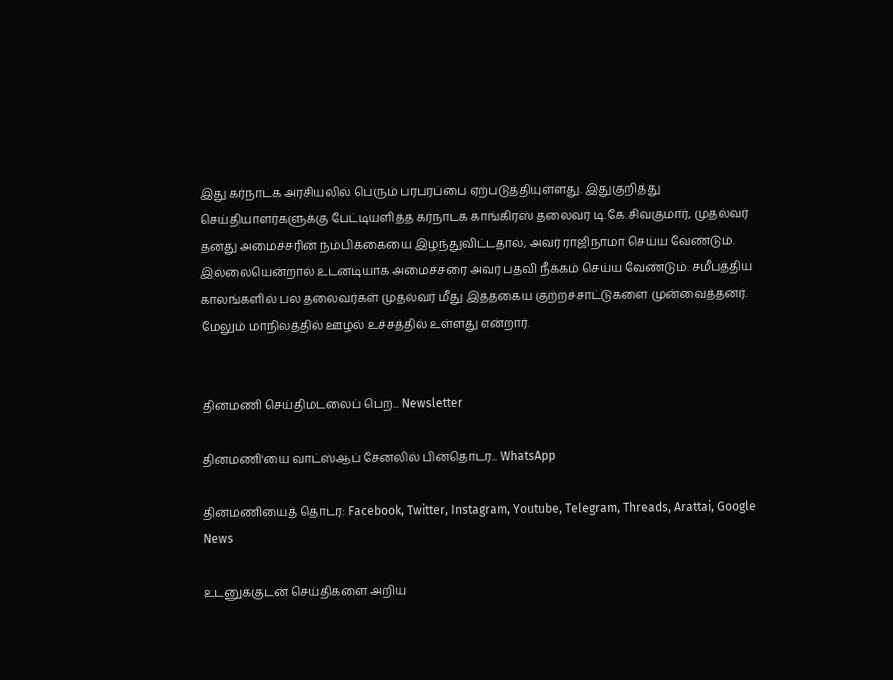இது கர்நாடக அரசியலில் பெரும் பரபரப்பை ஏற்படுத்தியுள்ளது. இதுகுறித்து செய்தியாளர்களுக்கு பேட்டியளித்த கர்நாடக காங்கிரஸ் தலைவர் டி.கே.சிவகுமார், முதல்வர் தனது அமைச்சரின் நம்பிக்கையை இழந்துவிட்டதால், அவர் ராஜிநாமா செய்ய வேண்டும்.
இல்லையென்றால் உடனடியாக அமைச்சரை அவர் பதவி நீக்கம் செய்ய வேண்டும். சமீபத்திய காலங்களில் பல தலைவர்கள் முதல்வர் மீது இத்தகைய குற்றச்சாட்டுகளை முன்வைத்தனர். மேலும் மாநிலத்தில் ஊழல் உச்சத்தில் உள்ளது என்றார்.


தினமணி செய்திமடலைப் பெற... Newsletter

தினமணி'யை வாட்ஸ்ஆப் சேனலில் பின்தொடர... WhatsApp

தினமணியைத் தொடர: Facebook, Twitter, Instagram, Youtube, Telegram, Threads, Arattai, Google News

உடனுக்குடன் செய்திகளை அறிய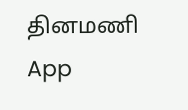தினமணி App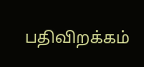பதிவிறக்கம்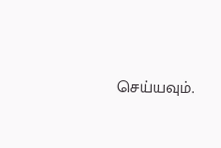செய்யவும்.